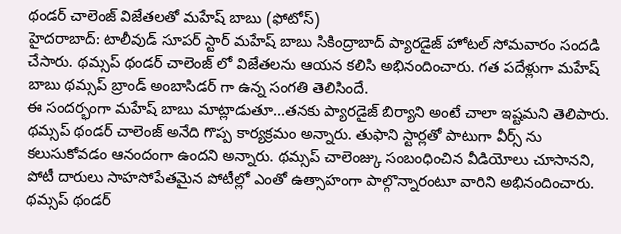థండర్ చాలెంజ్ విజేతలతో మహేష్ బాబు (ఫోటోస్)
హైదరాబాద్: టాలీవుడ్ సూపర్ స్టార్ మహేష్ బాబు సికింద్రాబాద్ ప్యారడైజ్ హోటల్ సోమవారం సందడి చేసారు. థమ్సప్ థండర్ చాలెంజ్ లో విజేతలను ఆయన కలిసి అభినందించారు. గత పదేళ్లుగా మహేష్ బాబు థమ్సప్ బ్రాండ్ అంబాసిడర్ గా ఉన్న సంగతి తెలిసిందే.
ఈ సందర్భంగా మహేష్ బాబు మాట్లాడుతూ...తనకు ప్యారడైజ్ బిర్యాని అంటే చాలా ఇష్టమని తెలిపారు. థమ్సప్ థండర్ చాలెంజ్ అనేది గొప్ప కార్యక్రమం అన్నారు. తుఫాని స్టార్లతో పాటుగా వీర్స్ ను కలుసుకోవడం ఆనందంగా ఉందని అన్నారు. థమ్సప్ చాలెంజ్కు సంబంధించిన వీడియోలు చూసానని, పోటీ దారులు సాహసోపేతమైన పోటీల్లో ఎంతో ఉత్సాహంగా పాల్గొన్నారంటూ వారిని అభినందించారు.
థమ్సప్ థండర్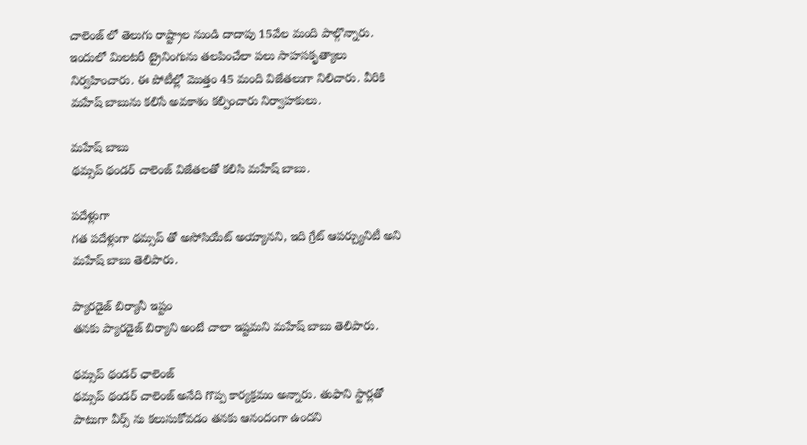చాలెంజ్ లో తెలుగు రాష్ట్రాల నుండి దాదాపు 15వేల మంది పాల్గొన్నారు. ఇందులో మిలటరీ ట్రైనింగును తలపించేలా పలు సాహసకృత్యాలు నిర్వహించారు. ఈ పోటీల్లో మొత్తం 45 మంది విజేతలుగా నిలిచారు. వీరికి మహేష్ బాబును కలిసే అవకాశం కల్పించారు నిర్వాహకులు.

మహేష్ బాబు
థమ్సప్ థండర్ చాలెంజ్ విజేతలతో కలిసి మహేష్ బాబు.

పదేళ్లుగా
గత పదేళ్లుగా థమ్సప్ తో అసోసియేట్ అయ్యానని, ఇది గ్రేట్ ఆపర్చ్యునిటీ అని మహేష్ బాబు తెలిపారు.

ప్యారడైజ్ బిర్యానీ ఇష్టం
తనకు ప్యారడైజ్ బిర్యాని అంటే చాలా ఇష్టమని మహేష్ బాబు తెలిపారు.

థమ్సప్ థండర్ ఛాలెంజ్
థమ్సప్ థండర్ చాలెంజ్ అనేది గొప్ప కార్యక్రమం అన్నారు. తుఫాని స్టార్లతో పాటుగా వీర్స్ ను కలుసుకోవడం తనకు ఆనందంగా ఉందని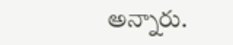అన్నారు.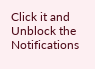Click it and Unblock the Notifications